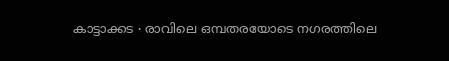കാട്ടാക്കട ∙ രാവിലെ ഒമ്പതരയോടെ നഗരത്തിലെ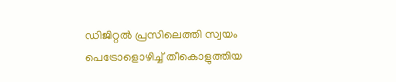ഡിജിറ്റൽ പ്രസിലെത്തി സ്വയം പെട്രോളൊഴിച്ച് തീകൊളുത്തിയ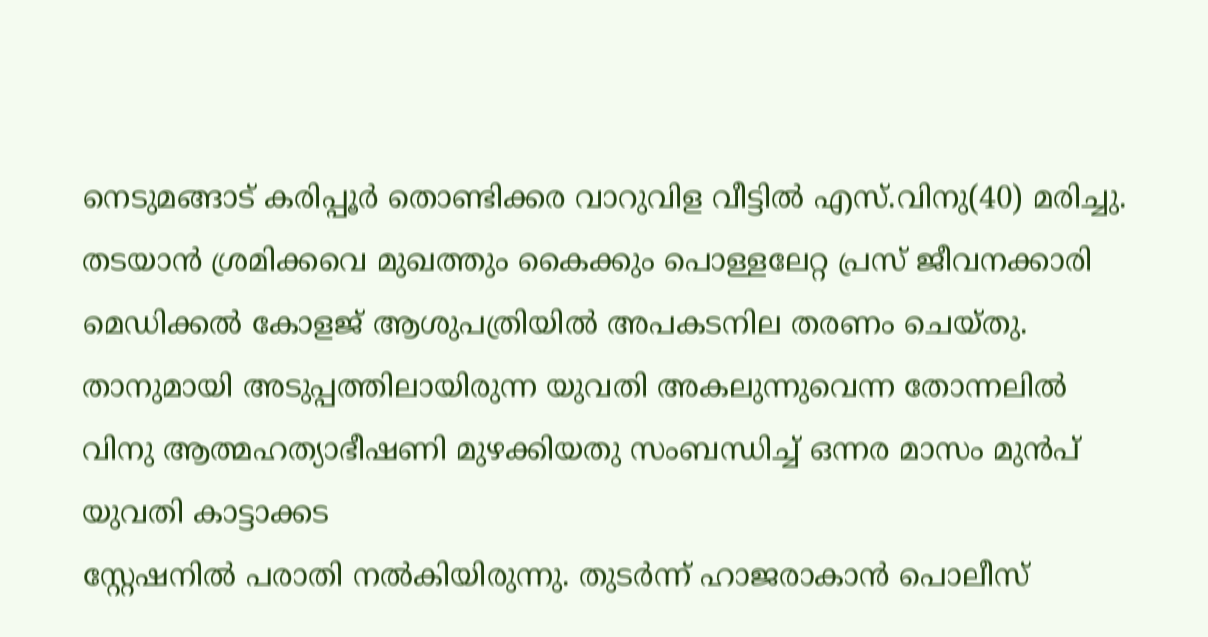നെടുമങ്ങാട് കരിപ്പൂർ തൊണ്ടിക്കര വാറുവിള വീട്ടിൽ എസ്.വിനു(40) മരിച്ചു.
തടയാൻ ശ്രമിക്കവെ മുഖത്തും കൈക്കും പൊള്ളലേറ്റ പ്രസ് ജീവനക്കാരി മെഡിക്കൽ കോളജ് ആശുപത്രിയിൽ അപകടനില തരണം ചെയ്തു. താനുമായി അടുപ്പത്തിലായിരുന്ന യുവതി അകലുന്നുവെന്ന തോന്നലിൽ വിനു ആത്മഹത്യാഭീഷണി മുഴക്കിയതു സംബന്ധിച്ച് ഒന്നര മാസം മുൻപ് യുവതി കാട്ടാക്കട
സ്റ്റേഷനിൽ പരാതി നൽകിയിരുന്നു. തുടർന്ന് ഹാജരാകാൻ പൊലീസ്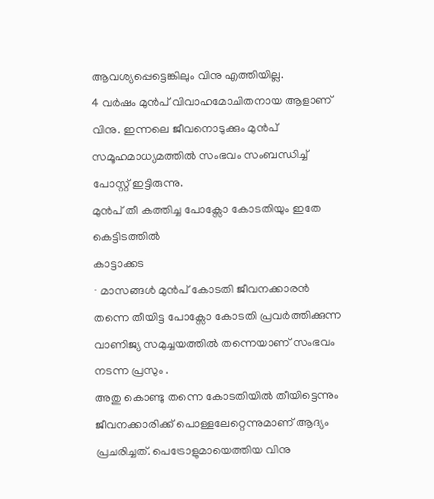ആവശ്യപ്പെട്ടെങ്കിലും വിനു എത്തിയില്ല.
4 വർഷം മുൻപ് വിവാഹമോചിതനായ ആളാണ് വിനു. ഇന്നലെ ജീവനൊടുക്കും മുൻപ് സമൂഹമാധ്യമത്തിൽ സംഭവം സംബന്ധിച്ച് പോസ്റ്റ് ഇട്ടിരുന്നു.
മുൻപ് തീ കത്തിച്ച പോക്സോ കോടതിയും ഇതേ കെട്ടിടത്തിൽ
കാട്ടാക്കട
∙ മാസങ്ങൾ മുൻപ് കോടതി ജീവനക്കാരൻ തന്നെ തീയിട്ട പോക്സോ കോടതി പ്രവർത്തിക്കുന്ന വാണിജ്യ സമുച്ചയത്തിൽ തന്നെയാണ് സംഭവം നടന്ന പ്രസും .
അതു കൊണ്ടു തന്നെ കോടതിയിൽ തീയിട്ടെന്നും ജീവനക്കാരിക്ക് പൊള്ളലേറ്റെന്നുമാണ് ആദ്യം പ്രചരിച്ചത്. പെട്രോളുമായെത്തിയ വിനു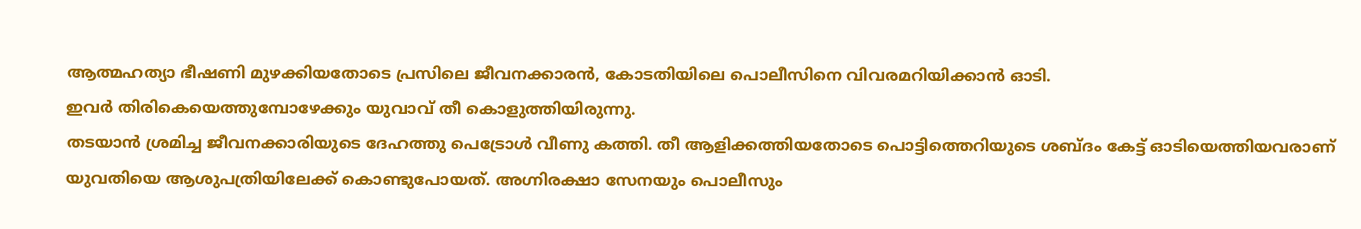ആത്മഹത്യാ ഭീഷണി മുഴക്കിയതോടെ പ്രസിലെ ജീവനക്കാരൻ, കോടതിയിലെ പൊലീസിനെ വിവരമറിയിക്കാൻ ഓടി.
ഇവർ തിരികെയെത്തുമ്പോഴേക്കും യുവാവ് തീ കൊളുത്തിയിരുന്നു.
തടയാൻ ശ്രമിച്ച ജീവനക്കാരിയുടെ ദേഹത്തു പെട്രോൾ വീണു കത്തി. തീ ആളിക്കത്തിയതോടെ പൊട്ടിത്തെറിയുടെ ശബ്ദം കേട്ട് ഓടിയെത്തിയവരാണ് യുവതിയെ ആശുപത്രിയിലേക്ക് കൊണ്ടുപോയത്. അഗ്നിരക്ഷാ സേനയും പൊലീസും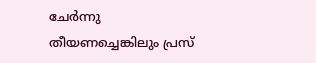ചേർന്നു തീയണച്ചെങ്കിലും പ്രസ്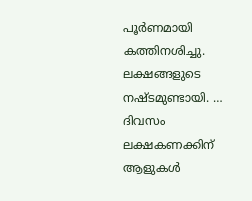പൂർണമായി കത്തിനശിച്ചു.
ലക്ഷങ്ങളുടെ നഷ്ടമുണ്ടായി. …
ദിവസം ലക്ഷകണക്കിന് ആളുകൾ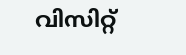വിസിറ്റ്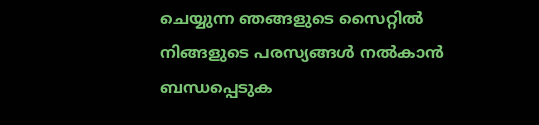ചെയ്യുന്ന ഞങ്ങളുടെ സൈറ്റിൽ നിങ്ങളുടെ പരസ്യങ്ങൾ നൽകാൻ ബന്ധപ്പെടുക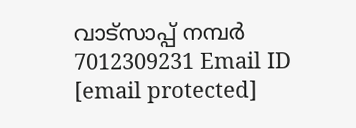വാട്സാപ്പ് നമ്പർ 7012309231 Email ID [email protected]